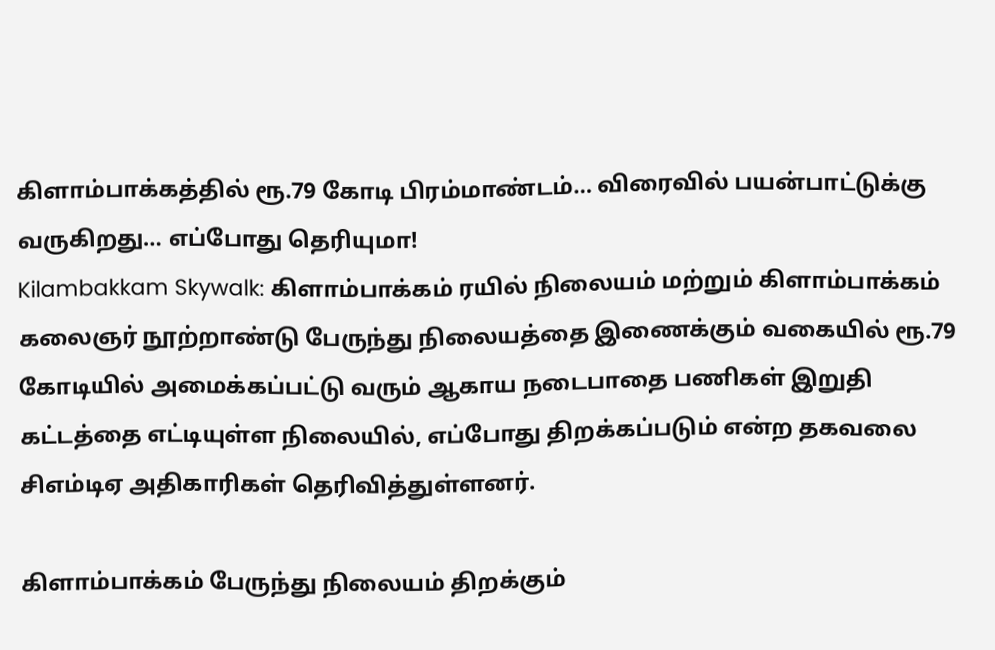கிளாம்பாக்கத்தில் ரூ.79 கோடி பிரம்மாண்டம்… விரைவில் பயன்பாட்டுக்கு வருகிறது… எப்போது தெரியுமா!
Kilambakkam Skywalk: கிளாம்பாக்கம் ரயில் நிலையம் மற்றும் கிளாம்பாக்கம் கலைஞர் நூற்றாண்டு பேருந்து நிலையத்தை இணைக்கும் வகையில் ரூ.79 கோடியில் அமைக்கப்பட்டு வரும் ஆகாய நடைபாதை பணிகள் இறுதி கட்டத்தை எட்டியுள்ள நிலையில், எப்போது திறக்கப்படும் என்ற தகவலை சிஎம்டிஏ அதிகாரிகள் தெரிவித்துள்ளனர்.

கிளாம்பாக்கம் பேருந்து நிலையம் திறக்கும்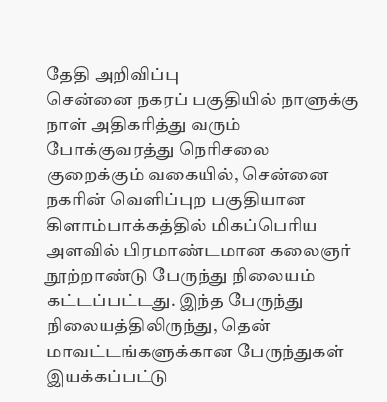தேதி அறிவிப்பு
சென்னை நகரப் பகுதியில் நாளுக்கு நாள் அதிகரித்து வரும் போக்குவரத்து நெரிசலை குறைக்கும் வகையில், சென்னை நகரின் வெளிப்புற பகுதியான கிளாம்பாக்கத்தில் மிகப்பெரிய அளவில் பிரமாண்டமான கலைஞர் நூற்றாண்டு பேருந்து நிலையம் கட்டப்பட்டது. இந்த பேருந்து நிலையத்திலிருந்து, தென் மாவட்டங்களுக்கான பேருந்துகள் இயக்கப்பட்டு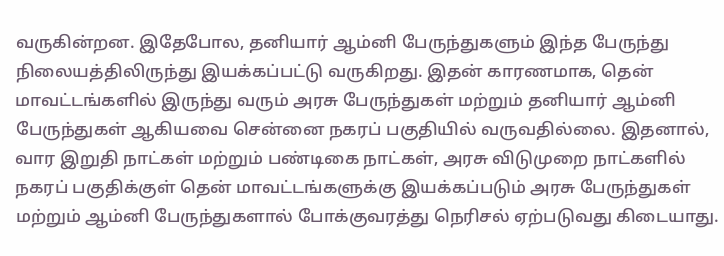வருகின்றன. இதேபோல, தனியார் ஆம்னி பேருந்துகளும் இந்த பேருந்து நிலையத்திலிருந்து இயக்கப்பட்டு வருகிறது. இதன் காரணமாக, தென் மாவட்டங்களில் இருந்து வரும் அரசு பேருந்துகள் மற்றும் தனியார் ஆம்னி பேருந்துகள் ஆகியவை சென்னை நகரப் பகுதியில் வருவதில்லை. இதனால், வார இறுதி நாட்கள் மற்றும் பண்டிகை நாட்கள், அரசு விடுமுறை நாட்களில் நகரப் பகுதிக்குள் தென் மாவட்டங்களுக்கு இயக்கப்படும் அரசு பேருந்துகள் மற்றும் ஆம்னி பேருந்துகளால் போக்குவரத்து நெரிசல் ஏற்படுவது கிடையாது.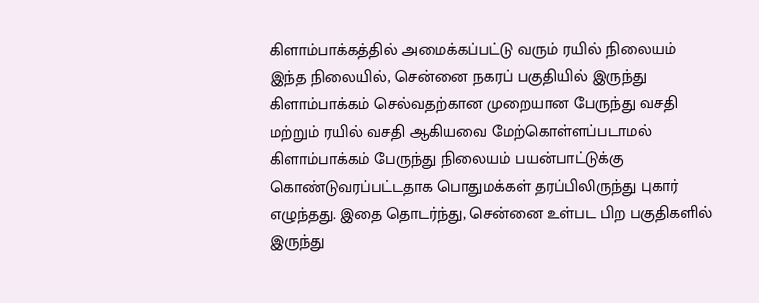கிளாம்பாக்கத்தில் அமைக்கப்பட்டு வரும் ரயில் நிலையம்
இந்த நிலையில், சென்னை நகரப் பகுதியில் இருந்து கிளாம்பாக்கம் செல்வதற்கான முறையான பேருந்து வசதி மற்றும் ரயில் வசதி ஆகியவை மேற்கொள்ளப்படாமல் கிளாம்பாக்கம் பேருந்து நிலையம் பயன்பாட்டுக்கு கொண்டுவரப்பட்டதாக பொதுமக்கள் தரப்பிலிருந்து புகார் எழுந்தது. இதை தொடர்ந்து, சென்னை உள்பட பிற பகுதிகளில் இருந்து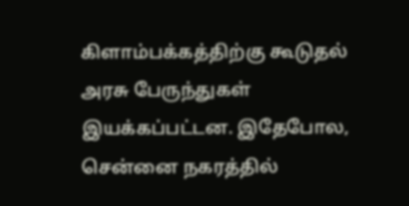கிளாம்பக்கத்திற்கு கூடுதல் அரசு பேருந்துகள் இயக்கப்பட்டன. இதேபோல, சென்னை நகரத்தில்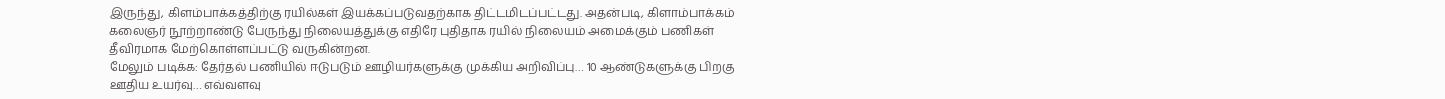இருந்து, கிளம்பாக்கத்திற்கு ரயில்கள் இயக்கப்படுவதற்காக திட்டமிடப்பட்டது. அதன்படி, கிளாம்பாக்கம் கலைஞர் நூற்றாண்டு பேருந்து நிலையத்துக்கு எதிரே புதிதாக ரயில் நிலையம் அமைக்கும் பணிகள் தீவிரமாக மேற்கொள்ளப்பட்டு வருகின்றன.
மேலும் படிக்க: தேர்தல் பணியில் ஈடுபடும் ஊழியர்களுக்கு முக்கிய அறிவிப்பு… 10 ஆண்டுகளுக்கு பிறகு ஊதிய உயர்வு… எவ்வளவு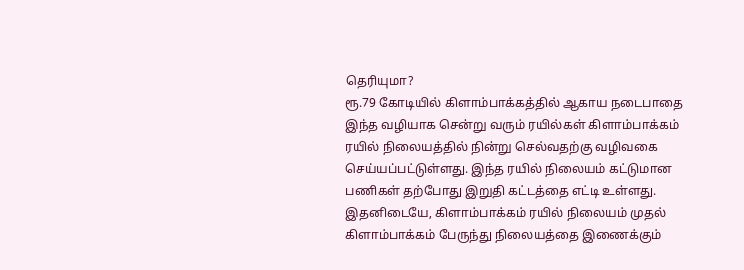தெரியுமா?
ரூ.79 கோடியில் கிளாம்பாக்கத்தில் ஆகாய நடைபாதை
இந்த வழியாக சென்று வரும் ரயில்கள் கிளாம்பாக்கம் ரயில் நிலையத்தில் நின்று செல்வதற்கு வழிவகை செய்யப்பட்டுள்ளது. இந்த ரயில் நிலையம் கட்டுமான பணிகள் தற்போது இறுதி கட்டத்தை எட்டி உள்ளது. இதனிடையே, கிளாம்பாக்கம் ரயில் நிலையம் முதல் கிளாம்பாக்கம் பேருந்து நிலையத்தை இணைக்கும்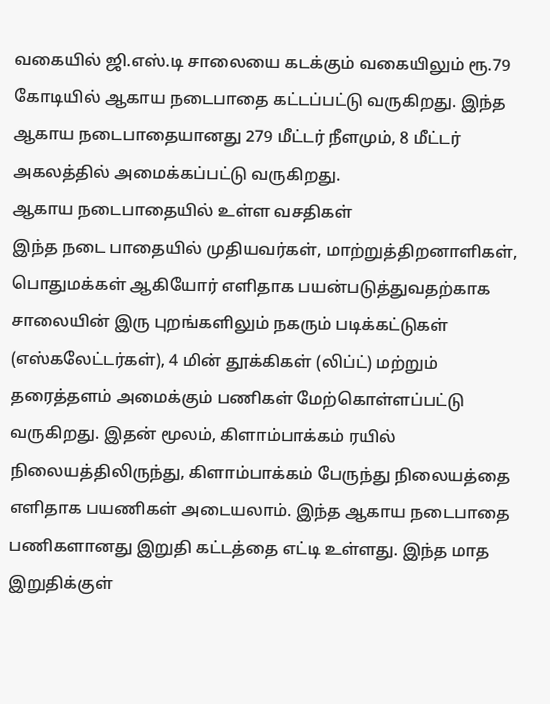வகையில் ஜி.எஸ்.டி சாலையை கடக்கும் வகையிலும் ரூ.79 கோடியில் ஆகாய நடைபாதை கட்டப்பட்டு வருகிறது. இந்த ஆகாய நடைபாதையானது 279 மீட்டர் நீளமும், 8 மீட்டர் அகலத்தில் அமைக்கப்பட்டு வருகிறது.
ஆகாய நடைபாதையில் உள்ள வசதிகள்
இந்த நடை பாதையில் முதியவர்கள், மாற்றுத்திறனாளிகள், பொதுமக்கள் ஆகியோர் எளிதாக பயன்படுத்துவதற்காக சாலையின் இரு புறங்களிலும் நகரும் படிக்கட்டுகள் (எஸ்கலேட்டர்கள்), 4 மின் தூக்கிகள் (லிப்ட்) மற்றும் தரைத்தளம் அமைக்கும் பணிகள் மேற்கொள்ளப்பட்டு வருகிறது. இதன் மூலம், கிளாம்பாக்கம் ரயில் நிலையத்திலிருந்து, கிளாம்பாக்கம் பேருந்து நிலையத்தை எளிதாக பயணிகள் அடையலாம். இந்த ஆகாய நடைபாதை பணிகளானது இறுதி கட்டத்தை எட்டி உள்ளது. இந்த மாத இறுதிக்குள்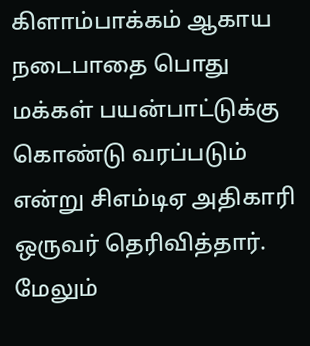கிளாம்பாக்கம் ஆகாய நடைபாதை பொது மக்கள் பயன்பாட்டுக்கு கொண்டு வரப்படும் என்று சிஎம்டிஏ அதிகாரி ஒருவர் தெரிவித்தார்.
மேலும்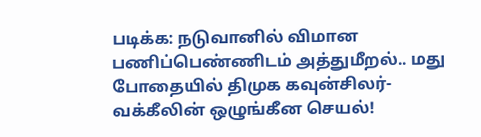படிக்க: நடுவானில் விமான பணிப்பெண்ணிடம் அத்துமீறல்.. மது போதையில் திமுக கவுன்சிலர்-வக்கீலின் ஒழுங்கீன செயல்!